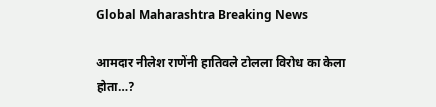Global Maharashtra Breaking News

आमदार नीलेश राणेंनी हातिवले टोलला विरोध का केला होता…?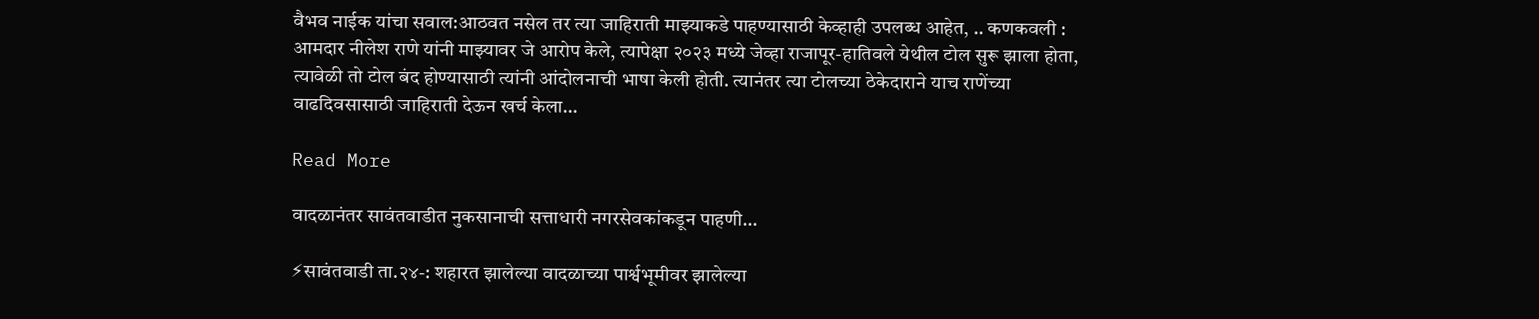वैभव नाईक यांचा सवाल:आठवत नसेल तर त्या जाहिराती माझ्याकडे पाहण्यासाठी केव्हाही उपलब्ध आहेत, .. कणकवली : आमदार नीलेश राणे यांनी माझ्यावर जे आरोप केले, त्यापेक्षा २०२३ मध्ये जेव्हा राजापूर-हातिवले येथील टोल सुरू झाला होता, त्यावेळी तो टोल बंद होण्यासाठी त्यांनी आंदोलनाची भाषा केली होती. त्यानंतर त्या टोलच्या ठेकेदाराने याच राणेंच्या वाढदिवसासाठी जाहिराती देऊन खर्च केला…

Read More

वादळानंतर सावंतवाडीत नुकसानाची सत्ताधारी नगरसेवकांकडून पाहणी…

⚡सावंतवाडी ता.२४-: शहारत झालेल्या वादळाच्या पार्श्वभूमीवर झालेल्या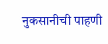नुकसानीची पाहणी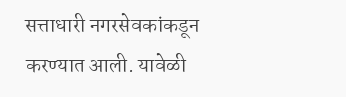सत्ताधारी नगरसेवकांकडून करण्यात आली. यावेळी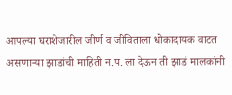आपल्या घराशेजारील जीर्ण व जीविताला धोकादायक वाटत असणाऱ्या झाडांची माहिती न.प. ला देऊन ती झाडं मालकांनी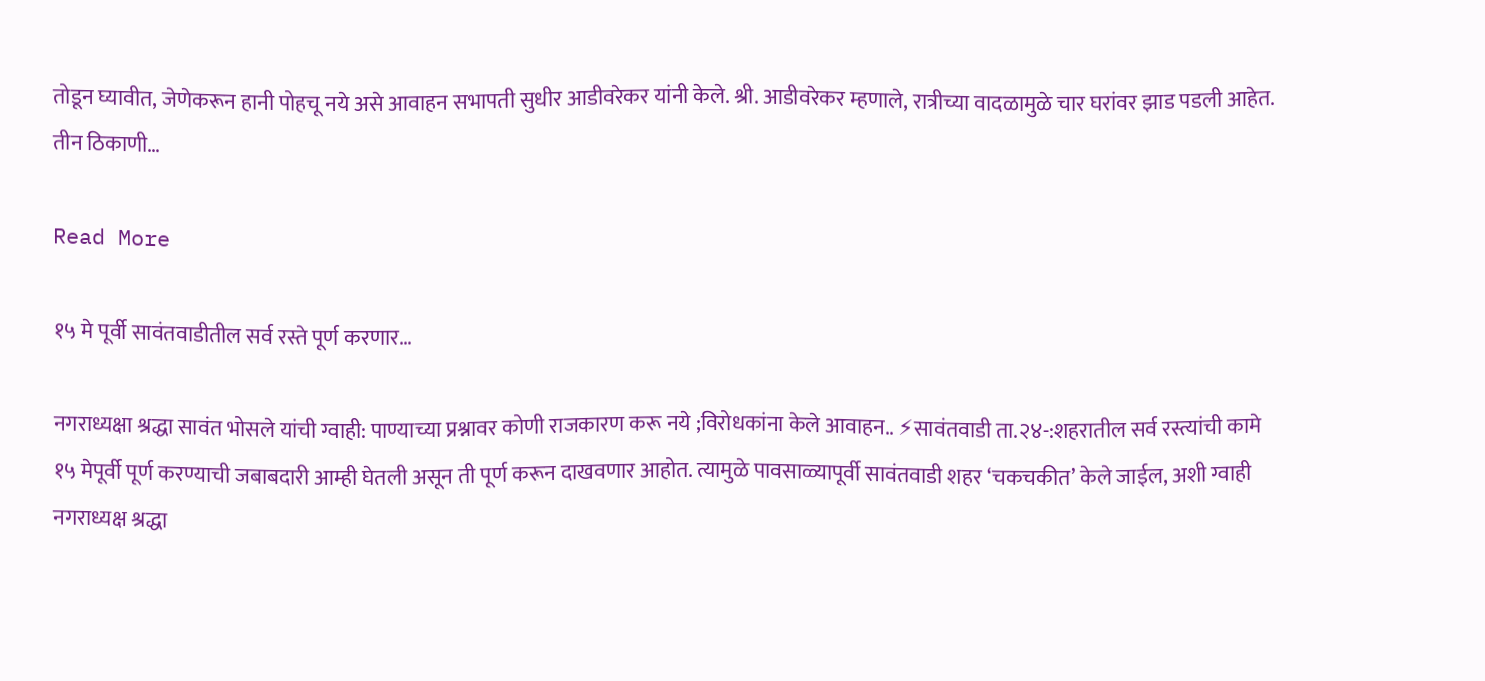तोडून घ्यावीत, जेणेकरून हानी पोहचू नये असे आवाहन सभापती सुधीर आडीवरेकर यांनी केले. श्री. आडीवरेकर म्हणाले, रात्रीच्या वादळामुळे चार घरांवर झाड पडली आहेत. तीन ठिकाणी…

Read More

१५ मे पूर्वी सावंतवाडीतील सर्व रस्ते पूर्ण करणार…

नगराध्यक्षा श्रद्धा सावंत भोसले यांची ग्वाही: पाण्याच्या प्रश्नावर कोणी राजकारण करू नये ;विरोधकांना केले आवाहन.. ⚡सावंतवाडी ता.२४-:शहरातील सर्व रस्त्यांची कामे १५ मेपूर्वी पूर्ण करण्याची जबाबदारी आम्ही घेतली असून ती पूर्ण करून दाखवणार आहोत. त्यामुळे पावसाळ्यापूर्वी सावंतवाडी शहर ‘चकचकीत’ केले जाईल, अशी ग्वाही नगराध्यक्ष श्रद्धा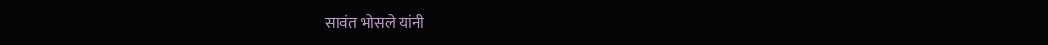सावंत भोसले यांनी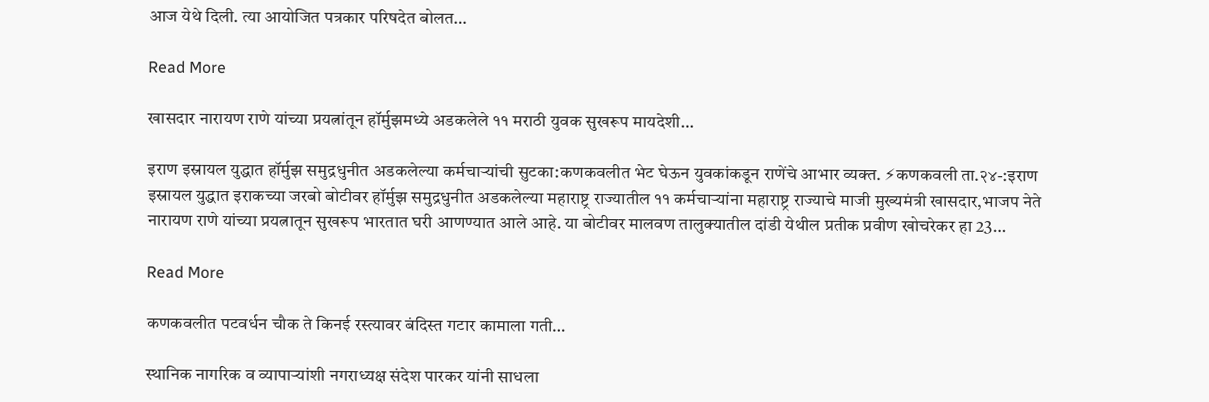आज येथे दिली. त्या आयोजित पत्रकार परिषदेत बोलत…

Read More

खासदार नारायण राणे यांच्या प्रयत्नांतून हॉर्मुझमध्ये अडकलेले ११ मराठी युवक सुखरूप मायदेशी…

इराण इस्रायल युद्धात हॉर्मुझ समुद्रधुनीत अडकलेल्या कर्मचाऱ्यांची सुटका:कणकवलीत भेट घेऊन युवकांकडून राणेंचे आभार व्यक्त. ⚡कणकवली ता.२४-:इराण इस्रायल युद्धात इराकच्या जरबो बोटीवर हॉर्मुझ समुद्रधुनीत अडकलेल्या महाराष्ट्र राज्यातील ११ कर्मचाऱ्यांना महाराष्ट्र राज्याचे माजी मुख्यमंत्री खासदार,भाजप नेते नारायण राणे यांच्या प्रयत्नातून सुखरूप भारतात घरी आणण्यात आले आहे. या बोटीवर मालवण तालुक्यातील दांडी येथील प्रतीक प्रवीण खोचरेकर हा 23…

Read More

कणकवलीत पटवर्धन चौक ते किनई रस्त्यावर बंदिस्त गटार कामाला गती…

स्थानिक नागरिक व व्यापाऱ्यांशी नगराध्यक्ष संदेश पारकर यांनी साधला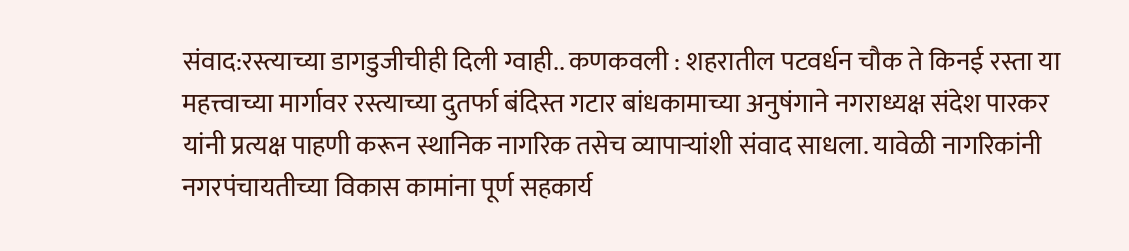संवाद:रस्त्याच्या डागडुजीचीही दिली ग्वाही.. कणकवली : शहरातील पटवर्धन चौक ते किनई रस्ता या महत्त्वाच्या मार्गावर रस्त्याच्या दुतर्फा बंदिस्त गटार बांधकामाच्या अनुषंगाने नगराध्यक्ष संदेश पारकर यांनी प्रत्यक्ष पाहणी करून स्थानिक नागरिक तसेच व्यापाऱ्यांशी संवाद साधला. यावेळी नागरिकांनी नगरपंचायतीच्या विकास कामांना पूर्ण सहकार्य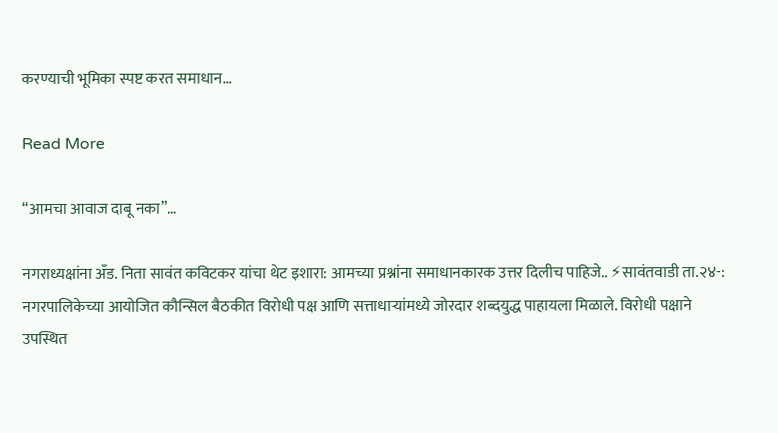करण्याची भूमिका स्पष्ट करत समाधान…

Read More

“आमचा आवाज दाबू नका”…

नगराध्यक्षांना अँड. निता सावंत कविटकर यांचा थेट इशारा: आमच्या प्रश्नांना समाधानकारक उत्तर दिलीच पाहिजे.. ⚡सावंतवाडी ता.२४-: नगरपालिकेच्या आयोजित कौन्सिल बैठकीत विरोधी पक्ष आणि सत्ताधाऱ्यांमध्ये जोरदार शब्दयुद्ध पाहायला मिळाले. विरोधी पक्षाने उपस्थित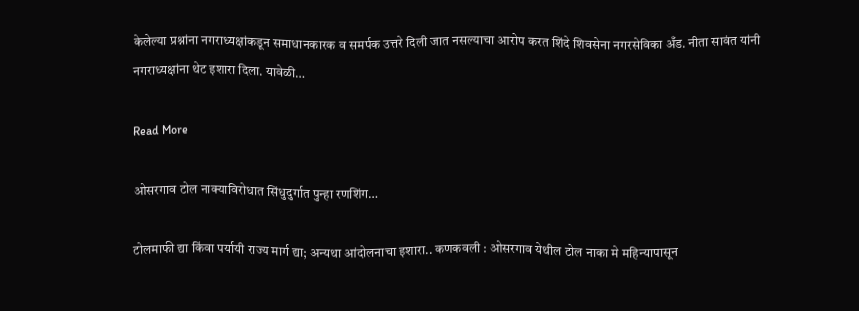केलेल्या प्रश्नांना नगराध्यक्षांकडून समाधानकारक व समर्पक उत्तरे दिली जात नसल्याचा आरोप करत शिंदे शिवसेना नगरसेविका अँड. नीता सावंत यांनी नगराध्यक्षांना थेट इशारा दिला. यावेळी…

Read More

ओसरगाव टोल नाक्याविरोधात सिंधुदुर्गात पुन्हा रणशिंग…

टोलमाफी द्या किंवा पर्यायी राज्य मार्ग द्या; अन्यथा आंदोलनाचा इशारा.. कणकवली : ओसरगाव येथील टोल नाका मे महिन्यापासून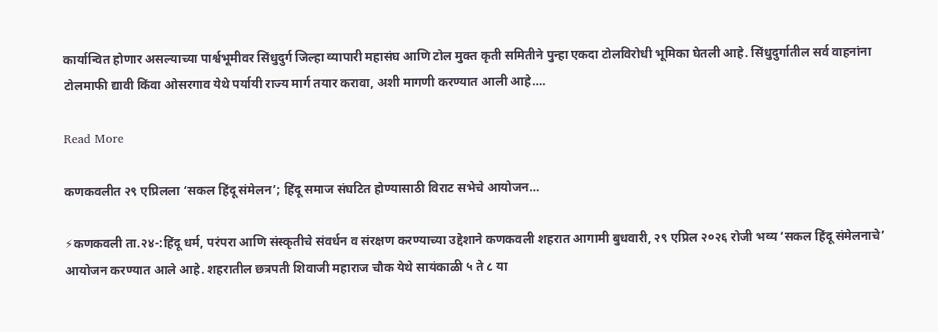कार्यान्वित होणार असल्याच्या पार्श्वभूमीवर सिंधुदुर्ग जिल्हा व्यापारी महासंघ आणि टोल मुक्त कृती समितीने पुन्हा एकदा टोलविरोधी भूमिका घेतली आहे. सिंधुदुर्गातील सर्व वाहनांना टोलमाफी द्यावी किंवा ओसरगाव येथे पर्यायी राज्य मार्ग तयार करावा, अशी मागणी करण्यात आली आहे….

Read More

कणकवलीत २९ एप्रिलला ‘सकल हिंदू संमेलन’; हिंदू समाज संघटित होण्यासाठी विराट सभेचे आयोजन…

⚡कणकवली ता.२४-:हिंदू धर्म, परंपरा आणि संस्कृतीचे संवर्धन व संरक्षण करण्याच्या उद्देशाने कणकवली शहरात आगामी बुधवारी, २९ एप्रिल २०२६ रोजी भव्य ‘सकल हिंदू संमेलनाचे’ आयोजन करण्यात आले आहे. शहरातील छत्रपती शिवाजी महाराज चौक येथे सायंकाळी ५ ते ८ या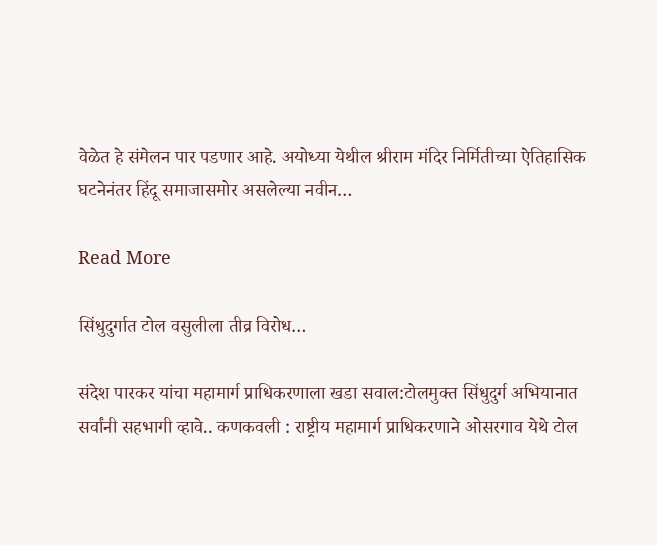वेळेत हे संमेलन पार पडणार आहे. अयोध्या येथील श्रीराम मंदिर निर्मितीच्या ऐतिहासिक घटनेनंतर हिंदू समाजासमोर असलेल्या नवीन…

Read More

सिंधुदुर्गात टोल वसुलीला तीव्र विरोध…

संदेश पारकर यांचा महामार्ग प्राधिकरणाला खडा सवाल:टोलमुक्त सिंधुदुर्ग अभियानात सर्वांनी सहभागी व्हावे.. कणकवली : राष्ट्रीय महामार्ग प्राधिकरणाने ओसरगाव येथे टोल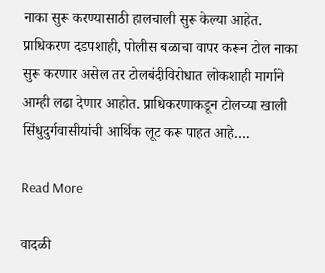नाका सुरू करण्यासाठी हालचाली सुरू केल्या आहेत. प्राधिकरण दडपशाही, पोलीस बळाचा वापर करून टोल नाका सुरू करणार असेल तर टोलबंदीविरोधात लोकशाही मार्गाने आम्ही लढा देणार आहोत. प्राधिकरणाकडून टोलच्या खाली सिंधुदुर्गवासीयांची आर्थिक लूट करू पाहत आहे….

Read More

वादळी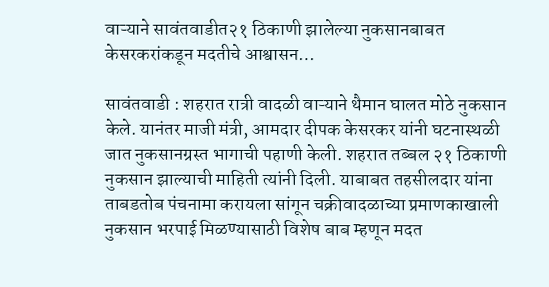वाऱ्याने सावंतवाडीत२१ ठिकाणी झालेल्या नुकसानबाबत केसरकरांकडून मदतीचे आश्वासन…

सावंतवाडी : शहरात रात्री वादळी वाऱ्याने थैमान घालत मोठे नुकसान केले. यानंतर माजी मंत्री, आमदार दीपक केसरकर यांनी घटनास्थळी जात नुकसानग्रस्त भागाची पहाणी केली. शहरात तब्बल २१ ठिकाणी नुकसान झाल्याची माहिती त्यांनी दिली. याबाबत तहसीलदार यांना ताबडतोब पंचनामा करायला सांगून चक्रीवादळाच्या प्रमाणकाखाली नुकसान भरपाई मिळण्यासाठी विशेष बाब म्हणून मदत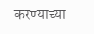करण्याच्या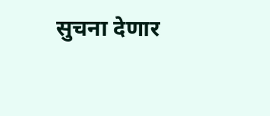सुचना देणार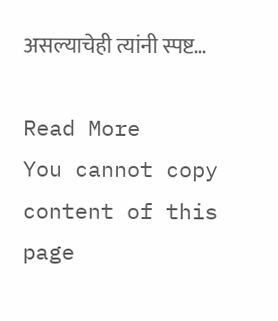असल्याचेही त्यांनी स्पष्ट…

Read More
You cannot copy content of this page